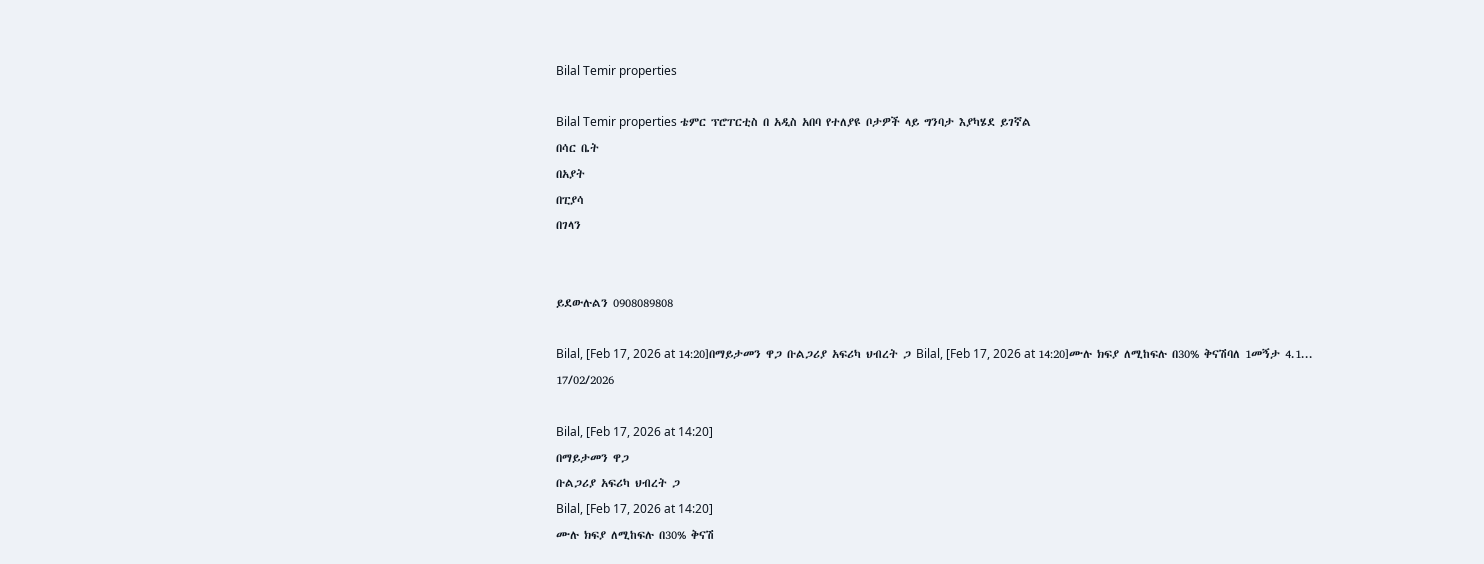Bilal Temir properties

Bilal Temir properties ቴምር ፕሮፐርቲስ በ አዲስ አበባ የተለያዩ ቦታዎች ላይ ግንባታ እያካሄደ ይገኛል
በሳር ቤት
በአያት
በፒያሳ
በገላን


ይደውሉልን 0908089808

Bilal, [Feb 17, 2026 at 14:20]በማይታመን ዋጋ ቡልጋሪያ አፍሪካ ህብረት ጋ Bilal, [Feb 17, 2026 at 14:20]ሙሉ ክፍያ ለሚከፍሉ በ30% ቅናሽባለ 1መኝታ 4.1...
17/02/2026

Bilal, [Feb 17, 2026 at 14:20]
በማይታመን ዋጋ
ቡልጋሪያ አፍሪካ ህብረት ጋ
Bilal, [Feb 17, 2026 at 14:20]
ሙሉ ክፍያ ለሚከፍሉ በ30% ቅናሽ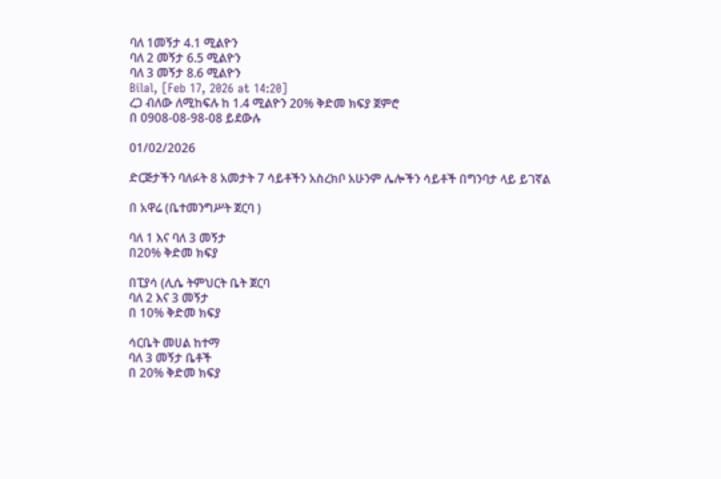ባለ 1መኝታ 4.1 ሚልዮን
ባለ 2 መኝታ 6.5 ሚልዮን
ባለ 3 መኝታ 8.6 ሚልዮን
Bilal, [Feb 17, 2026 at 14:20]
ረጋ ብለው ለሚከፍሉ ከ 1.4 ሚልዮን 20% ቅድመ ክፍያ ጀምሮ
በ 0908-08-98-08 ይደውሉ

01/02/2026

ድርጅታችን ባለፉት 8 አመታት 7 ሳይቶችን አስረክቦ አሁንም ሌሎችን ሳይቶች በግንባታ ላይ ይገኛል

በ አዋሬ (ቤተመንግሥት ጀርባ )

ባለ 1 እና ባለ 3 መኝታ
በ20% ቅድመ ክፍያ

በፒያሳ (ሊሴ ትምህርት ቤት ጀርባ
ባለ 2 እና 3 መኝታ
በ 10% ቅድመ ክፍያ

ሳርቤት መሀል ከተማ
ባለ 3 መኝታ ቤቶች
በ 20% ቅድመ ክፍያ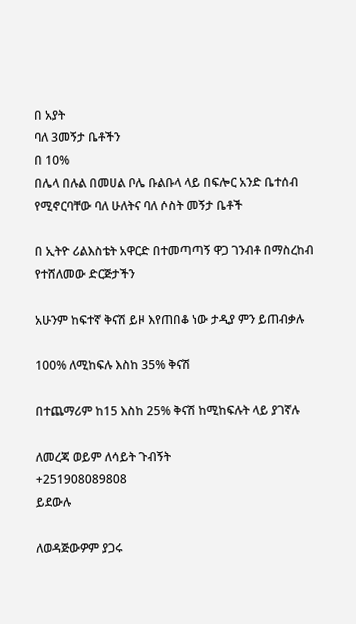በ አያት
ባለ 3መኝታ ቤቶችን
በ 10%
በሌላ በሉል በመሀል ቦሌ ቡልቡላ ላይ በፍሎር አንድ ቤተሰብ የሚኖርባቸው ባለ ሁለትና ባለ ሶስት መኝታ ቤቶች

በ ኢትዮ ሪልእስቴት አዋርድ በተመጣጣኝ ዋጋ ገንብቶ በማስረከብ የተሸለመው ድርጅታችን

አሁንም ከፍተኛ ቅናሽ ይዞ እየጠበቆ ነው ታዲያ ምን ይጠብቃሉ

100% ለሚከፍሉ እስከ 35% ቅናሽ

በተጨማሪም ከ15 እስከ 25% ቅናሽ ከሚከፍሉት ላይ ያገኛሉ

ለመረጃ ወይም ለሳይት ጉብኝት
+251908089808
ይደውሉ

ለወዳጅውዎም ያጋሩ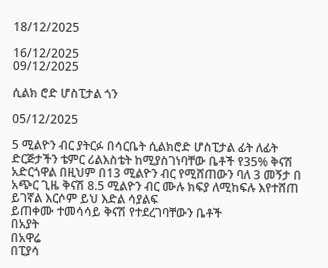18/12/2025

16/12/2025
09/12/2025

ሲልክ ሮድ ሆስፒታል ጎን

05/12/2025

5 ሚልዮን ብር ያትርፉ በሳርቤት ሲልክሮድ ሆስፒታል ፊት ለፊት ድርጅታችን ቴምር ሪልእስቴት ከሚያስገነባቸው ቤቶች የ35% ቅናሽ አድርጎዋል በዚህም በ13 ሚልዮን ብር የሚሸጠውን ባለ 3 መኝታ በ አጭር ጊዜ ቅናሽ 8.5 ሚልዮን ብር ሙሉ ክፍያ ለሚከፍሉ እየተሸጠ ይገኛል እርሶም ይህ እድል ሳያልፍ
ይጠቀሙ ተመሳሳይ ቅናሽ የተደረገባቸውን ቤቶች
በአያት
በአዋሬ
በፒያሳ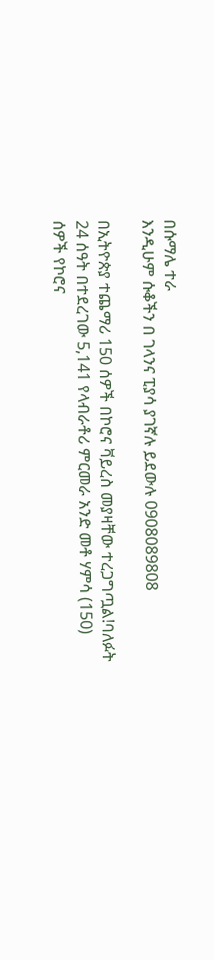በሱማሌ ተራ
እንዲሁም ሱቆችን በ ገላንና ፒያሳ ያገኛሉ ይደውሉ 0908089808

በኢትዮጵያ ተጨማሪ 150 ሰዎች በኮሮና ቫይረስ መያዛቸው ተረጋግጧል!ባለፉት 24 ሰዓት በተደረገው 5,141 የላብራቶሪ ምርመራ አንድ መቶ ሃምሳ (150) ሰዎች የኮሮና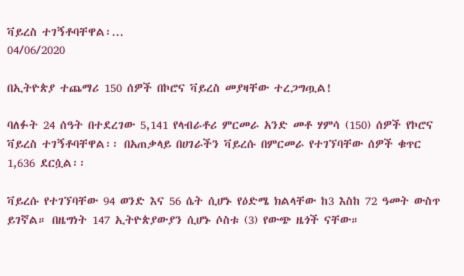ቫይረስ ተገኝቶባቸዋል፡...
04/06/2020

በኢትዮጵያ ተጨማሪ 150 ሰዎች በኮሮና ቫይረስ መያዛቸው ተረጋግጧል!

ባለፉት 24 ሰዓት በተደረገው 5,141 የላብራቶሪ ምርመራ አንድ መቶ ሃምሳ (150) ሰዎች የኮሮና ቫይረስ ተገኝቶባቸዋል፡፡ በአጠቃላይ በሀገራችን ቫይረሱ በምርመራ የተገኘባቸው ሰዎች ቁጥር 1,636 ደርሷል፡፡

ቫይረሱ የተገኘባቸው 94 ወንድ እና 56 ሴት ሲሆኑ የዕድሜ ክልላቸው ከ3 እስከ 72 ዓመት ውስጥ ይገኛል። በዜግነት 147 ኢትዮጵያውያን ሲሆኑ ሶስቱ (3) የውጭ ዜጎች ናቸው።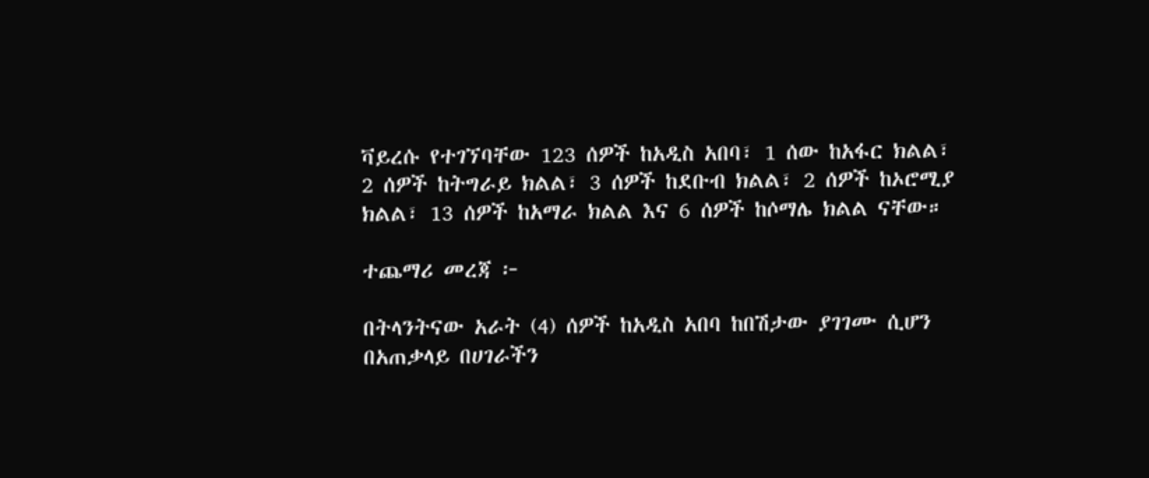ቫይረሱ የተገኘባቸው 123 ሰዎች ከአዲስ አበባ፣ 1 ሰው ከአፋር ክልል፣ 2 ሰዎች ከትግራይ ክልል፣ 3 ሰዎች ከደቡብ ክልል፣ 2 ሰዎች ከኦሮሚያ ክልል፣ 13 ሰዎች ከአማራ ክልል እና 6 ሰዎች ከሶማሌ ክልል ናቸው።

ተጨማሪ መረጃ ፦

በትላንትናው አራት (4) ሰዎች ከአዲስ አበባ ከበሽታው ያገገሙ ሲሆን በአጠቃላይ በሀገራችን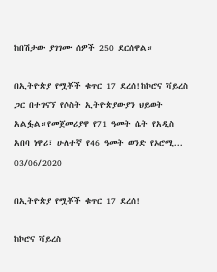ከበሽታው ያገገሙ ሰዎች 250 ደርሰዋል።

በኢትዮጵያ የሟቾች ቁጥር 17 ደረሰ!ከኮሮና ቫይረስ ጋር በተገናኘ የሶስት ኢትዮጵያውያን ህይወት አልፏል።የመጀመሪያዋ የ71 ዓመት ሴት የአዲስ አበባ ነዋሪ፣ ሁለተኛ የ46 ዓመት ወንድ የኦሮሚ...
03/06/2020

በኢትዮጵያ የሟቾች ቁጥር 17 ደረሰ!

ከኮሮና ቫይረስ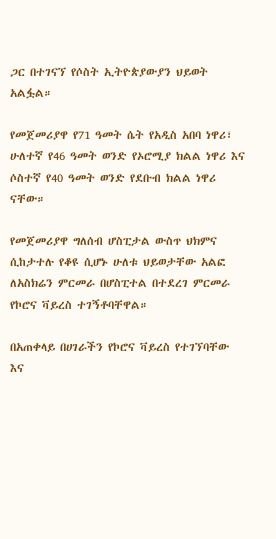ጋር በተገናኘ የሶስት ኢትዮጵያውያን ህይወት አልፏል።

የመጀመሪያዋ የ71 ዓመት ሴት የአዲስ አበባ ነዋሪ፣ ሁለተኛ የ46 ዓመት ወንድ የኦሮሚያ ክልል ነዋሪ እና ሶስተኛ የ40 ዓመት ወንድ የደቡብ ክልል ነዋሪ ናቸው።

የመጀመሪያዋ ግለሰብ ሆስፒታል ውስጥ ህክምና ሲከታተሉ የቆዩ ሲሆኑ ሁለቱ ህይወታቸው አልፎ ለአስክሬን ምርመራ በሆስፒተል በተደረገ ምርመራ የኮሮና ቫይረስ ተገኝቶባቸዋል።

በአጠቀላይ በሀገራችን የኮሮና ቫይረስ የተገኘባቸው እና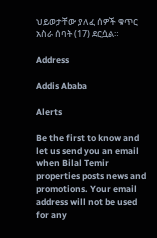ህይወታቸው ያለፈ ሰዎች ቁጥር አስራ ሰባት (17) ደርሷል።

Address

Addis Ababa

Alerts

Be the first to know and let us send you an email when Bilal Temir properties posts news and promotions. Your email address will not be used for any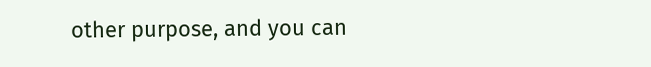other purpose, and you can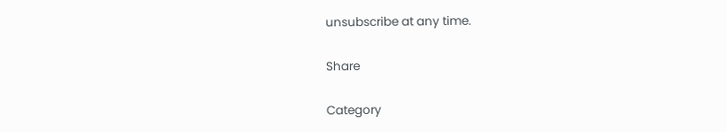unsubscribe at any time.

Share

Category